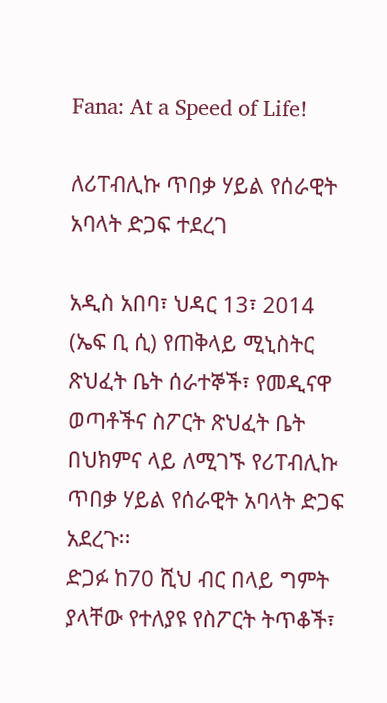Fana: At a Speed of Life!

ለሪፐብሊኩ ጥበቃ ሃይል የሰራዊት አባላት ድጋፍ ተደረገ

አዲስ አበባ፣ ህዳር 13፣ 2014 (ኤፍ ቢ ሲ) የጠቅላይ ሚኒስትር ጽህፈት ቤት ሰራተኞች፣ የመዲናዋ ወጣቶችና ስፖርት ጽህፈት ቤት በህክምና ላይ ለሚገኙ የሪፐብሊኩ ጥበቃ ሃይል የሰራዊት አባላት ድጋፍ አደረጉ፡፡
ድጋፉ ከ70 ሺህ ብር በላይ ግምት ያላቸው የተለያዩ የስፖርት ትጥቆች፣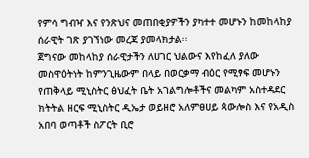የምሳ ግብዣ እና የንጽህና መጠበቂያዎችን ያካተተ መሆኑን ከመከላከያ ሰራዊት ገጽ ያገኘነው መረጃ ያመላክታል፡፡
ጀግናው መከላከያ ሰራዊታችን ለሀገር ህልውና እየከፈለ ያለው መስዋዕትነት ከምንጊዜውም በላይ በወርቃማ ብዕር የሚፃፍ መሆኑን የጠቅላይ ሚኒስትር ፅህፈት ቤት አገልግሎቶችና መልካም አስተዳደር ክትትል ዘርፍ ሚኒስትር ዲኤታ ወይዘሮ አለምፀሀይ ጳውሎስ እና የአዲስ አበባ ወጣቶች ስፖርት ቢሮ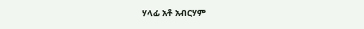ሃላፊ አቶ አብርሃም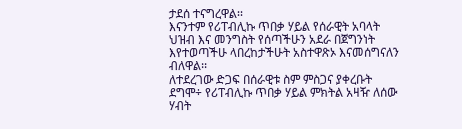ታደሰ ተናግረዋል፡፡
እናንተም የሪፐብሊኩ ጥበቃ ሃይል የሰራዊት አባላት ህዝብ እና መንግስት የሰጣችሁን አደራ በጀግንነት እየተወጣችሁ ላበረከታችሁት አስተዋጽኦ እናመሰግናለን ብለዋል፡፡
ለተደረገው ድጋፍ በሰራዊቱ ስም ምስጋና ያቀረቡት ደግሞ÷ የሪፐብሊኩ ጥበቃ ሃይል ምክትል አዛዥ ለሰው ሃብት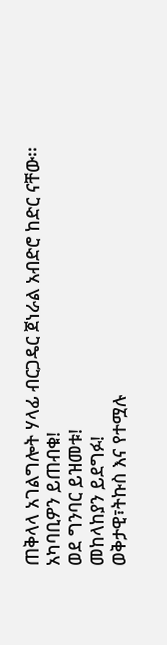ጠቅላላ አገልግሎት ሃላፊ ብርጋዴር ጀነራል አብድሮ ከድር ናቸው፡፡
አካባቢዎን ይጠብቁ!
ወደ ግንባር ይዝመቱ!
መከላከያን ይደግፉ!
ወቅታዊ፣ትኩስ እና የተሟሉ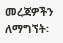መረጃዎችን ለማግኘት፡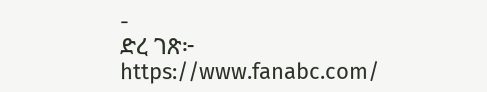-
ድረ ገጽ፦ https://www.fanabc.com/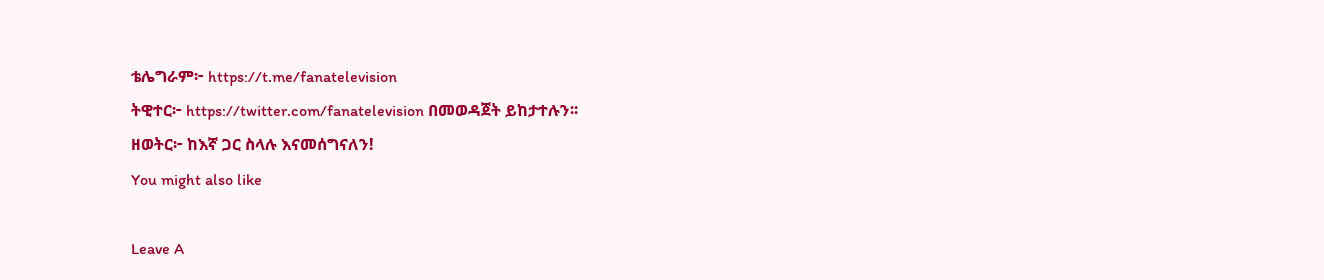ቴሌግራም፦ https://t.me/fanatelevision
ትዊተር፦ https://twitter.com/fanatelevision በመወዳጀት ይከታተሉን፡፡
ዘወትር፦ ከእኛ ጋር ስላሉ እናመሰግናለን!
You might also like

Leave A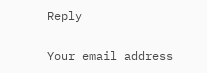Reply

Your email address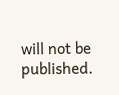will not be published.